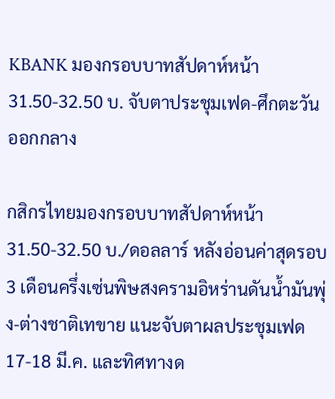KBANK มองกรอบบาทสัปดาห์หน้า 31.50-32.50 บ. จับตาประชุมเฟด-ศึกตะวันออกกลาง

กสิกรไทยมองกรอบบาทสัปดาห์หน้า 31.50-32.50 บ./ดอลลาร์ หลังอ่อนค่าสุดรอบ 3 เดือนครึ่งเซ่นพิษสงครามอิหร่านดันน้ำมันพุ่ง-ต่างชาติเทขาย แนะจับตาผลประชุมเฟด 17-18 มี.ค. และทิศทางด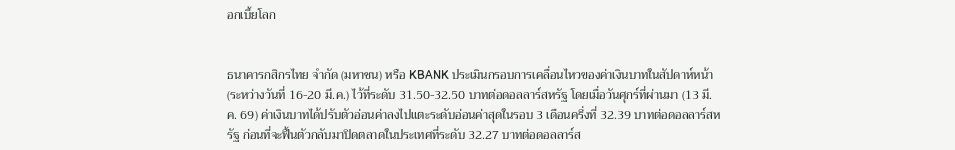อกเบี้ยโลก


ธนาคารกสิกรไทย จำกัด (มหาชน) หรือ KBANK ประเมินกรอบการเคลื่อนไหวของค่าเงินบาทในสัปดาห์หน้า (ระหว่างวันที่ 16-20 มี.ค.) ไว้ที่ระดับ 31.50-32.50 บาทต่อดอลลาร์สหรัฐ โดยเมื่อวันศุกร์ที่ผ่านมา (13 มี.ค. 69) ค่าเงินบาทได้ปรับตัวอ่อนค่าลงไปแตะระดับอ่อนค่าสุดในรอบ 3 เดือนครึ่งที่ 32.39 บาทต่อดอลลาร์สหรัฐ ก่อนที่จะฟื้นตัวกลับมาปิดตลาดในประเทศที่ระดับ 32.27 บาทต่อดอลลาร์ส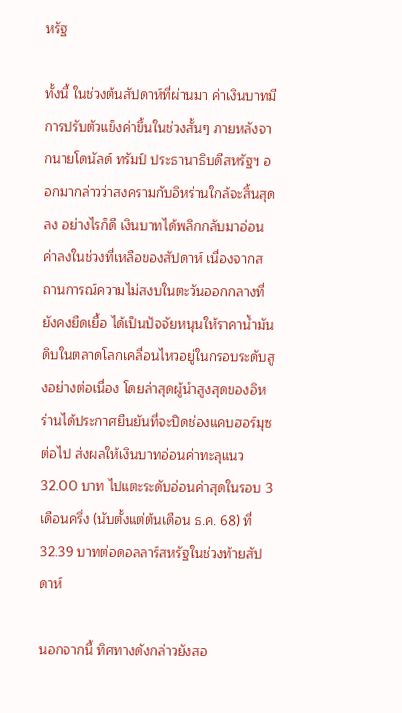หรัฐ

ทั้งนี้ ในช่วงต้นสัปดาห์ที่ผ่านมา ค่าเงินบาทมีการปรับตัวแข็งค่าขึ้นในช่วงสั้นๆ ภายหลังจากนายโดนัลด์ ทรัมป์ ประธานาธิบดีสหรัฐฯ ออกมากล่าวว่าสงครามกับอิหร่านใกล้จะสิ้นสุดลง อย่างไรก็ดี เงินบาทได้พลิกกลับมาอ่อนค่าลงในช่วงที่เหลือของสัปดาห์ เนื่องจากสถานการณ์ความไม่สงบในตะวันออกกลางที่ยังคงยืดเยื้อ ได้เป็นปัจจัยหนุนให้ราคาน้ำมันดิบในตลาดโลกเคลื่อนไหวอยู่ในกรอบระดับสูงอย่างต่อเนื่อง โดยล่าสุดผู้นำสูงสุดของอิหร่านได้ประกาศยืนยันที่จะปิดช่องแคบฮอร์มุซต่อไป ส่งผลให้เงินบาทอ่อนค่าทะลุแนว 32.00 บาท ไปแตะระดับอ่อนค่าสุดในรอบ 3 เดือนครึ่ง (นับตั้งแต่ต้นเดือน ธ.ค. 68) ที่ 32.39 บาทต่อดอลลาร์สหรัฐในช่วงท้ายสัปดาห์

นอกจากนี้ ทิศทางดังกล่าวยังสอ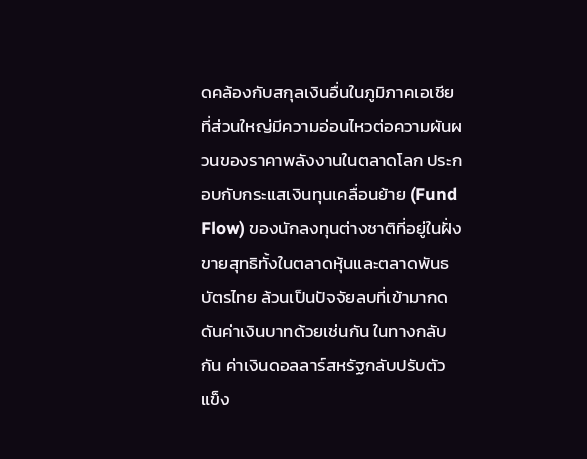ดคล้องกับสกุลเงินอื่นในภูมิภาคเอเชีย ที่ส่วนใหญ่มีความอ่อนไหวต่อความผันผวนของราคาพลังงานในตลาดโลก ประกอบกับกระแสเงินทุนเคลื่อนย้าย (Fund Flow) ของนักลงทุนต่างชาติที่อยู่ในฝั่งขายสุทธิทั้งในตลาดหุ้นและตลาดพันธบัตรไทย ล้วนเป็นปัจจัยลบที่เข้ามากดดันค่าเงินบาทด้วยเช่นกัน ในทางกลับกัน ค่าเงินดอลลาร์สหรัฐกลับปรับตัวแข็ง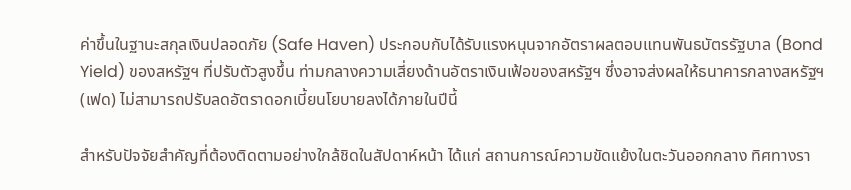ค่าขึ้นในฐานะสกุลเงินปลอดภัย (Safe Haven) ประกอบกับได้รับแรงหนุนจากอัตราผลตอบแทนพันธบัตรรัฐบาล (Bond Yield) ของสหรัฐฯ ที่ปรับตัวสูงขึ้น ท่ามกลางความเสี่ยงด้านอัตราเงินเฟ้อของสหรัฐฯ ซึ่งอาจส่งผลให้ธนาคารกลางสหรัฐฯ (เฟด) ไม่สามารถปรับลดอัตราดอกเบี้ยนโยบายลงได้ภายในปีนี้

สำหรับปัจจัยสำคัญที่ต้องติดตามอย่างใกล้ชิดในสัปดาห์หน้า ได้แก่ สถานการณ์ความขัดแย้งในตะวันออกกลาง ทิศทางรา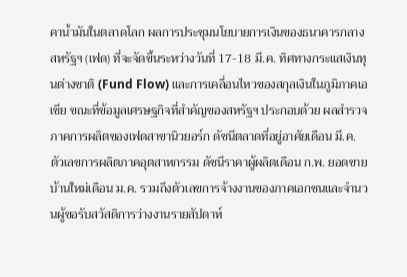คาน้ำมันในตลาดโลก ผลการประชุมนโยบายการเงินของธนาคารกลางสหรัฐฯ (เฟด) ที่จะจัดขึ้นระหว่างวันที่ 17-18 มี.ค. ทิศทางกระแสเงินทุนต่างชาติ (Fund Flow) และการเคลื่อนไหวของสกุลเงินในภูมิภาคเอเชีย ขณะที่ข้อมูลเศรษฐกิจที่สำคัญของสหรัฐฯ ประกอบด้วย ผลสำรวจภาคการผลิตของเฟดสาขานิวยอร์ก ดัชนีตลาดที่อยู่อาศัยเดือน มี.ค. ตัวเลขการผลิตภาคอุตสาหกรรม ดัชนีราคาผู้ผลิตเดือน ก.พ. ยอดขายบ้านใหม่เดือน ม.ค. รวมถึงตัวเลขการจ้างงานของภาคเอกชนและจำนวนผู้ขอรับสวัสดิการว่างงานรายสัปดาห์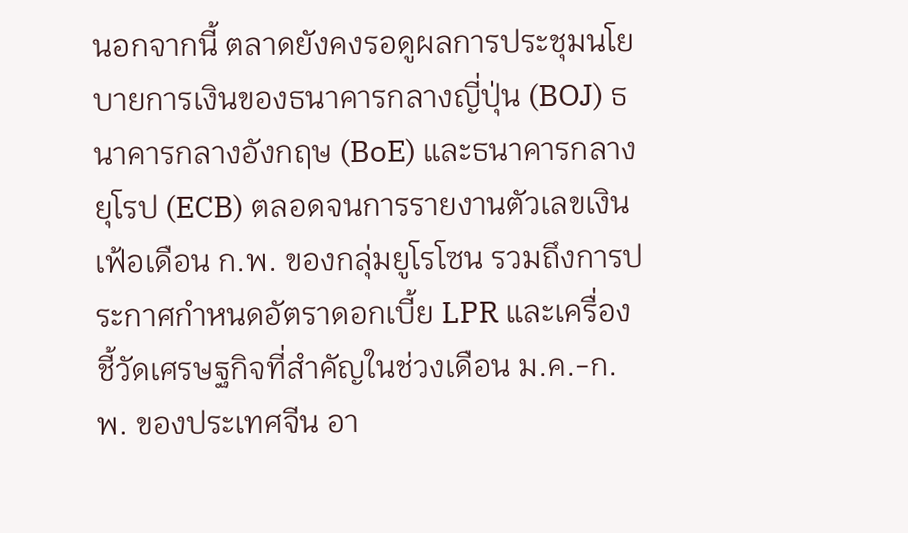นอกจากนี้ ตลาดยังคงรอดูผลการประชุมนโยบายการเงินของธนาคารกลางญี่ปุ่น (BOJ) ธนาคารกลางอังกฤษ (BoE) และธนาคารกลางยุโรป (ECB) ตลอดจนการรายงานตัวเลขเงินเฟ้อเดือน ก.พ. ของกลุ่มยูโรโซน รวมถึงการประกาศกำหนดอัตราดอกเบี้ย LPR และเครื่องชี้วัดเศรษฐกิจที่สำคัญในช่วงเดือน ม.ค.-ก.พ. ของประเทศจีน อา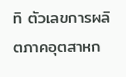ทิ ตัวเลขการผลิตภาคอุตสาหก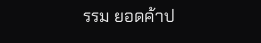รรม ยอดค้าป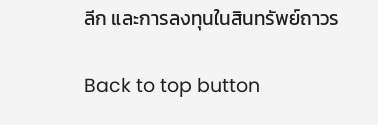ลีก และการลงทุนในสินทรัพย์ถาวร

Back to top button